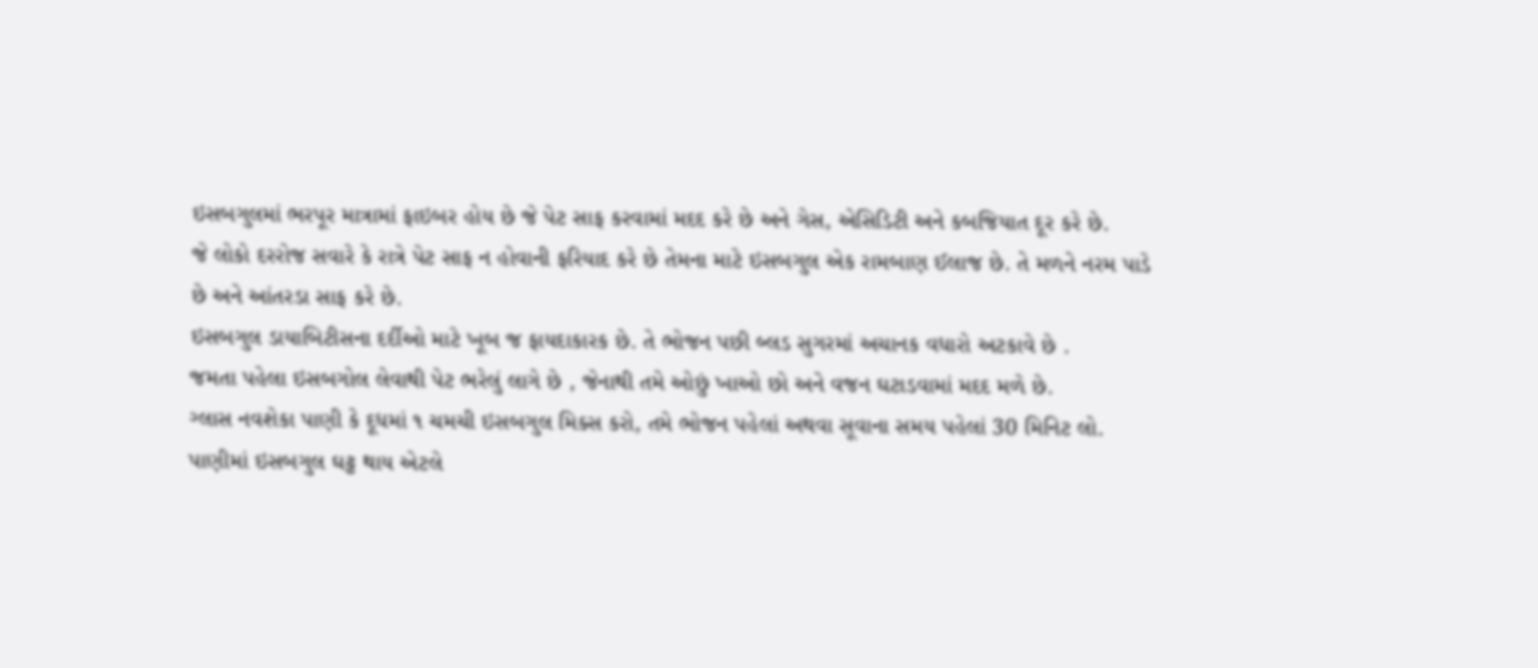ઇસબગુલમાં ભરપૂર માત્રામાં ફાઇબર હોય છે જે પેટ સાફ કરવામાં મદદ કરે છે અને ગેસ, એસિડિટી અને કબજિયાત દૂર કરે છે.
જે લોકો દરરોજ સવારે કે રાત્રે પેટ સાફ ન હોવાની ફરિયાદ કરે છે તેમના માટે ઇસબગુલ એક રામબાણ ઈલાજ છે. તે મળને નરમ પાડે છે અને આંતરડા સાફ કરે છે.
ઇસબગુલ ડાયાબિટીસના દર્દીઓ માટે ખૂબ જ ફાયદાકારક છે. તે ભોજન પછી બ્લડ સુગરમાં અચાનક વધારો અટકાવે છે .
જમતા પહેલા ઇસબગોલ લેવાથી પેટ ભરેલું લાગે છે , જેનાથી તમે ઓછું ખાઓ છો અને વજન ઘટાડવામાં મદદ મળે છે.
ગ્લાસ નવશેકા પાણી કે દૂધમાં ૧ ચમચી ઇસબગુલ મિક્સ કરો, તમે ભોજન પહેલાં અથવા સૂવાના સમય પહેલાં 30 મિનિટ લો.
પાણીમાં ઇસબગુલ ઘટ્ટ થાય એટલે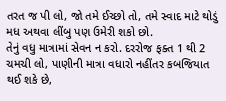તરત જ પી લો, જો તમે ઈચ્છો તો, તમે સ્વાદ માટે થોડું મધ અથવા લીંબુ પણ ઉમેરી શકો છો.
તેનું વધુ માત્રામાં સેવન ન કરો. દરરોજ ફક્ત 1 થી 2 ચમચી લો, પાણીની માત્રા વધારો નહીંતર કબજિયાત થઈ શકે છે,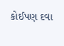કોઈપણ દવા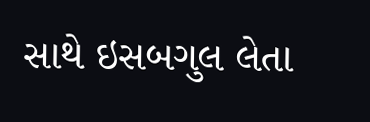સાથે ઇસબગુલ લેતા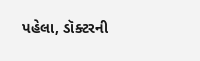પહેલા, ડૉક્ટરની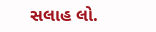સલાહ લો.